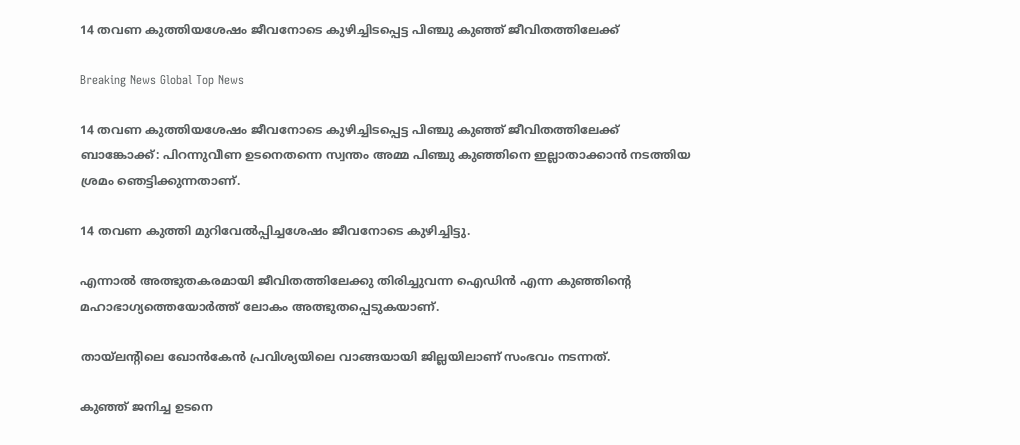14 തവണ കുത്തിയശേഷം ജീവനോടെ കുഴിച്ചിടപ്പെട്ട പിഞ്ചു കുഞ്ഞ് ജീവിതത്തിലേക്ക്

Breaking News Global Top News

14 തവണ കുത്തിയശേഷം ജീവനോടെ കുഴിച്ചിടപ്പെട്ട പിഞ്ചു കുഞ്ഞ് ജീവിതത്തിലേക്ക്
ബാങ്കോക്ക്: പിറന്നുവീണ ഉടനെതന്നെ സ്വന്തം അമ്മ പിഞ്ചു കുഞ്ഞിനെ ഇല്ലാതാക്കാന്‍ നടത്തിയ ശ്രമം ഞെട്ടിക്കുന്നതാണ്.

14 തവണ കുത്തി മുറിവേല്‍പ്പിച്ചശേഷം ജീവനോടെ കുഴിച്ചിട്ടു.

എന്നാല്‍ അത്ഭുതകരമായി ജീവിതത്തിലേക്കു തിരിച്ചുവന്ന ഐഡിന്‍ എന്ന കുഞ്ഞിന്‍റെ മഹാഭാഗ്യത്തെയോര്‍ത്ത് ലോകം അത്ഭുതപ്പെടുകയാണ്.

തായ്ലന്റിലെ ഖോന്‍കേന്‍ പ്രവിശ്യയിലെ വാങ്ങയായി ജില്ലയിലാണ് സംഭവം നടന്നത്.

കുഞ്ഞ് ജനിച്ച ഉടനെ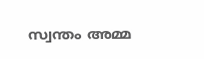സ്വന്തം അമ്മ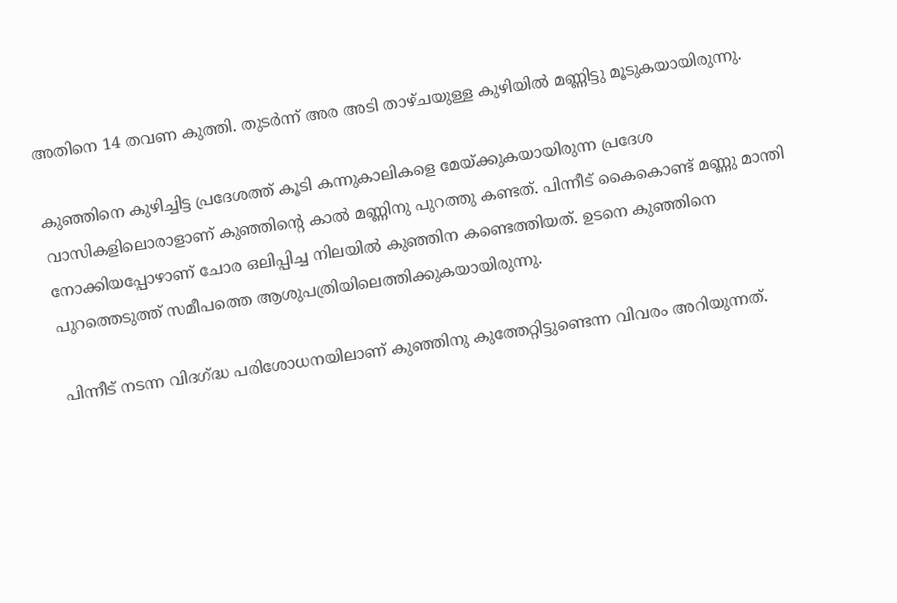അതിനെ 14 തവണ കുത്തി. തുടര്‍ന്ന് അര അടി താഴ്ചയുള്ള കുഴിയില്‍ മണ്ണിട്ടു മൂടുകയായിരുന്നു.

കുഞ്ഞിനെ കുഴിച്ചിട്ട പ്രദേശത്ത് കൂടി കന്നുകാലികളെ മേയ്ക്കുകയായിരുന്ന പ്രദേശ വാസികളിലൊരാളാണ് കുഞ്ഞിന്‍റെ കാല്‍ മണ്ണിനു പുറത്തു കണ്ടത്. പിന്നീട് കൈകൊണ്ട് മണ്ണു മാന്തി നോക്കിയപ്പോഴാണ് ചോര ഒലിപ്പിച്ച നിലയില്‍ കുഞ്ഞിന കണ്ടെത്തിയത്. ഉടനെ കുഞ്ഞിനെ പുറത്തെടുത്ത് സമീപത്തെ ആശുപത്രിയിലെത്തിക്കുകയായിരുന്നു.

പിന്നീട് നടന്ന വിദഗ്ദ്ധ പരിശോധനയിലാണ് കുഞ്ഞിനു കുത്തേറ്റിട്ടുണ്ടെന്ന വിവരം അറിയുന്നത്.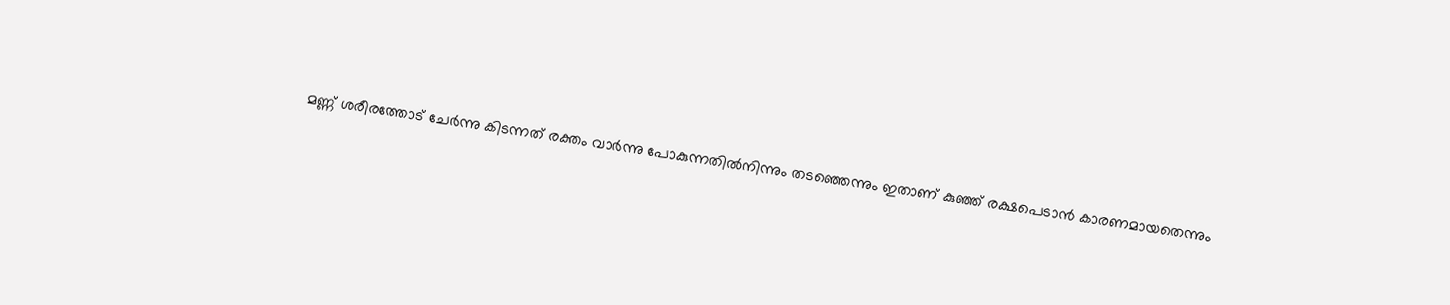മണ്ണ് ശരീരത്തോട് ചേര്‍ന്നു കിടന്നത് രക്തം വാര്‍ന്നു പോകുന്നതില്‍നിന്നും തടഞ്ഞെന്നും ഇതാണ് കുഞ്ഞ് രക്ഷപെടാന്‍ കാരണമായതെന്നും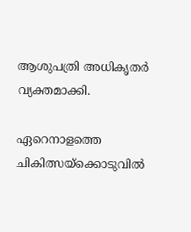ആശുപത്രി അധികൃതര്‍ വ്യക്തമാക്കി.

ഏറെനാളത്തെ ചികിത്സയ്ക്കൊടുവില്‍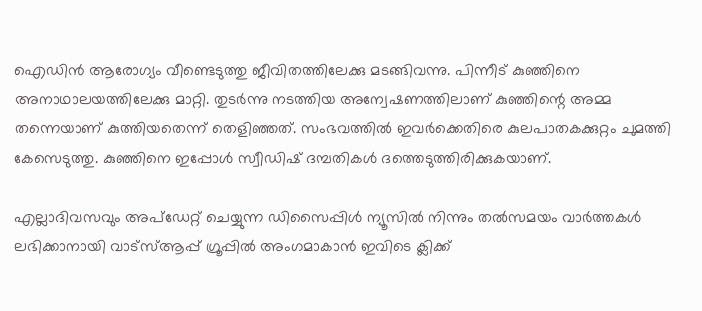ഐഡിന്‍ ആരോഗ്യം വീണ്ടെടുത്തു ജീവിതത്തിലേക്കു മടങ്ങിവന്നു. പിന്നീട് കുഞ്ഞിനെ അനാഥാലയത്തിലേക്കു മാറ്റി. തുടര്‍ന്നു നടത്തിയ അന്വേഷണത്തിലാണ് കുഞ്ഞിന്റെ അമ്മ തന്നെയാണ് കുത്തിയതെന്ന് തെളിഞ്ഞത്. സംഭവത്തില്‍ ഇവര്‍ക്കെതിരെ കുലപാതകക്കുറ്റം ചുമത്തി കേസെടുത്തു. കുഞ്ഞിനെ ഇപ്പോള്‍ സ്വീഡിഷ് ദമ്പതികള്‍ ദത്തെടുത്തിരിക്കുകയാണ്.

എല്ലാദിവസവും അപ്ഡേറ്റ് ചെയ്യുന്ന ഡിസൈപ്പിൾ ന്യൂസിൽ നിന്നും തൽസമയം വാർത്തകൾ ലഭിക്കാനായി വാട്സ്ആപ്പ് ഗ്രൂപ്പിൽ അംഗമാകാൻ ഇവിടെ ക്ലിക്ക്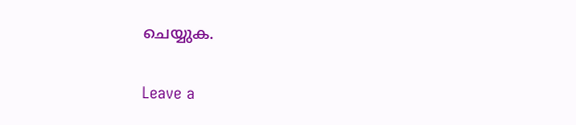ചെയ്യുക.

Leave a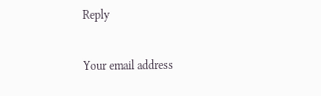Reply

Your email address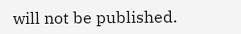will not be published.